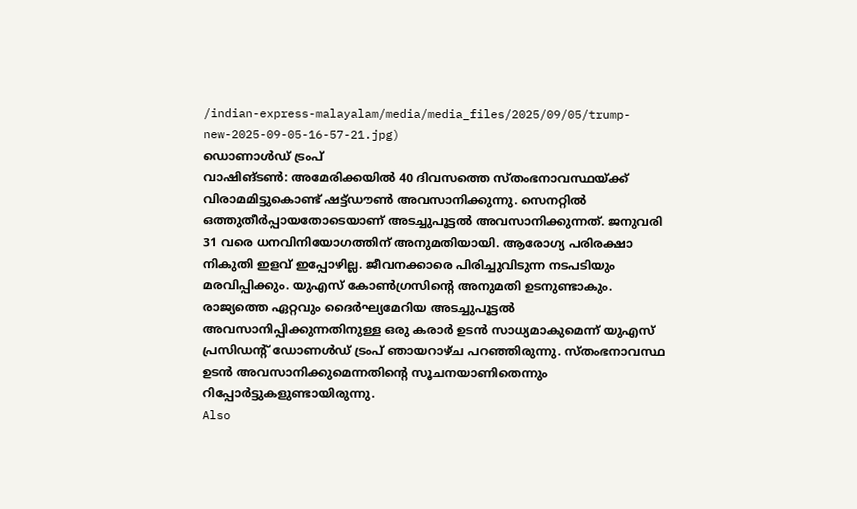/indian-express-malayalam/media/media_files/2025/09/05/trump-new-2025-09-05-16-57-21.jpg)
ഡൊണാൾഡ് ട്രംപ്
വാഷിങ്ടൺ: അമേരിക്കയിൽ 40 ദിവസത്തെ സ്തംഭനാവസ്ഥയ്ക്ക് വിരാമമിട്ടുകൊണ്ട് ഷട്ട്ഡൗൺ അവസാനിക്കുന്നു. സെനറ്റിൽ ഒത്തുതീർപ്പായതോടെയാണ് അടച്ചുപൂട്ടൽ അവസാനിക്കുന്നത്. ജനുവരി 31 വരെ ധനവിനിയോഗത്തിന് അനുമതിയായി. ആരോഗ്യ പരിരക്ഷാ നികുതി ഇളവ് ഇപ്പോഴില്ല. ജീവനക്കാരെ പിരിച്ചുവിടുന്ന നടപടിയും മരവിപ്പിക്കും. യുഎസ് കോൺഗ്രസിന്റെ അനുമതി ഉടനുണ്ടാകും.
രാജ്യത്തെ ഏറ്റവും ദൈർഘ്യമേറിയ അടച്ചുപൂട്ടൽ അവസാനിപ്പിക്കുന്നതിനുള്ള ഒരു കരാർ ഉടൻ സാധ്യമാകുമെന്ന് യുഎസ് പ്രസിഡന്റ് ഡോണൾഡ് ട്രംപ് ഞായറാഴ്ച പറഞ്ഞിരുന്നു. സ്തംഭനാവസ്ഥ ഉടൻ അവസാനിക്കുമെന്നതിന്റെ സൂചനയാണിതെന്നും റിപ്പോർട്ടുകളുണ്ടായിരുന്നു.
Also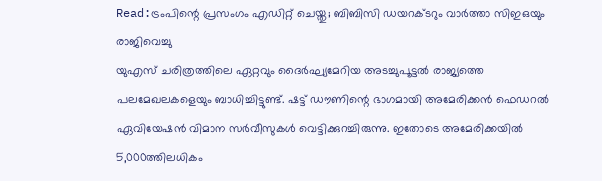Read:ട്രംപിന്റെ പ്രസംഗം എഡിറ്റ് ചെയ്തു; ബിബിസി ഡയറക്ടറും വാർത്താ സിഇഒയും രാജിവെച്ചു
യുഎസ് ചരിത്രത്തിലെ ഏറ്റവും ദൈർഘ്യമേറിയ അടച്ചുപൂട്ടൽ രാജ്യത്തെ പലമേഖലകളെയും ബാധിച്ചിട്ടുണ്ട്. ഷട്ട് ഡൗണിന്റെ ഭാഗമായി അമേരിക്കൻ ഫെഡറൽ ഏവിയേഷൻ വിമാന സർവീസുകൾ വെട്ടിക്കുറച്ചിരുന്നു. ഇതോടെ അമേരിക്കയിൽ 5,000ത്തിലധികം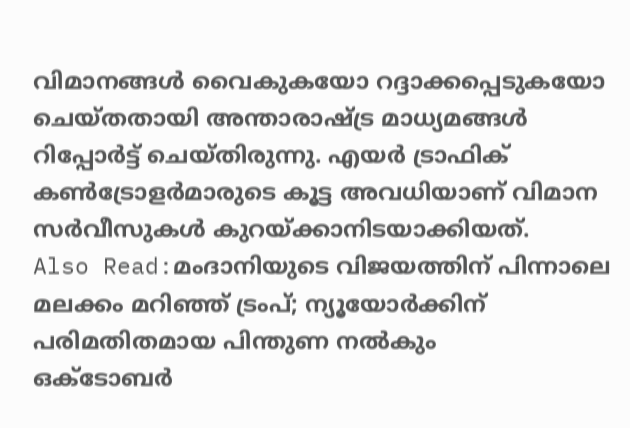വിമാനങ്ങൾ വൈകുകയോ റദ്ദാക്കപ്പെടുകയോ ചെയ്തതായി അന്താരാഷ്ട്ര മാധ്യമങ്ങൾ റിപ്പോർട്ട് ചെയ്തിരുന്നു. എയർ ട്രാഫിക് കൺട്രോളർമാരുടെ കൂട്ട അവധിയാണ് വിമാന സർവീസുകൾ കുറയ്ക്കാനിടയാക്കിയത്.
Also Read:മംദാനിയുടെ വിജയത്തിന് പിന്നാലെ മലക്കം മറിഞ്ഞ് ട്രംപ്; ന്യൂയോർക്കിന് പരിമതിതമായ പിന്തുണ നൽകും
ഒക്ടോബർ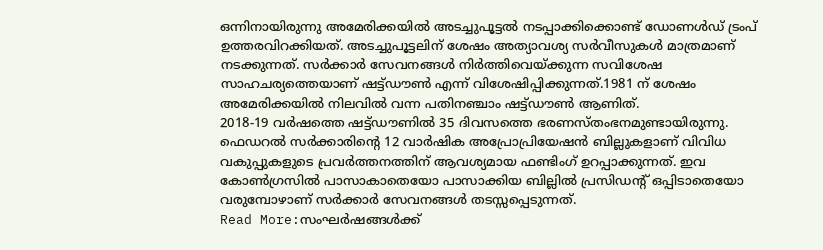ഒന്നിനായിരുന്നു അമേരിക്കയിൽ അടച്ചുപൂട്ടൽ നടപ്പാക്കിക്കൊണ്ട് ഡോണൾഡ് ട്രംപ് ഉത്തരവിറക്കിയത്. അടച്ചുപൂട്ടലിന് ശേഷം അത്യാവശ്യ സർവീസുകൾ മാത്രമാണ് നടക്കുന്നത്. സർക്കാർ സേവനങ്ങൾ നിർത്തിവെയ്ക്കുന്ന സവിശേഷ സാഹചര്യത്തെയാണ് ഷട്ട്ഡൗൺ എന്ന് വിശേഷിപ്പിക്കുന്നത്.1981 ന് ശേഷം അമേരിക്കയിൽ നിലവിൽ വന്ന പതിനഞ്ചാം ഷട്ട്ഡൗൺ ആണിത്.
2018-19 വർഷത്തെ ഷട്ട്ഡൗണിൽ 35 ദിവസത്തെ ഭരണസ്തംഭനമുണ്ടായിരുന്നു. ഫെഡറൽ സർക്കാരിന്റെ 12 വാർഷിക അപ്രോപ്രിയേഷൻ ബില്ലുകളാണ് വിവിധ വകുപ്പുകളുടെ പ്രവർത്തനത്തിന് ആവശ്യമായ ഫണ്ടിംഗ് ഉറപ്പാക്കുന്നത്. ഇവ കോൺഗ്രസിൽ പാസാകാതെയോ പാസാക്കിയ ബില്ലിൽ പ്രസിഡന്റ് ഒപ്പിടാതെയോ വരുമ്പോഴാണ് സർക്കാർ സേവനങ്ങൾ തടസ്സപ്പെടുന്നത്.
Read More:സംഘർഷങ്ങൾക്ക്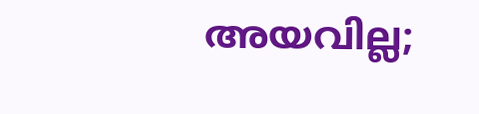അയവില്ല;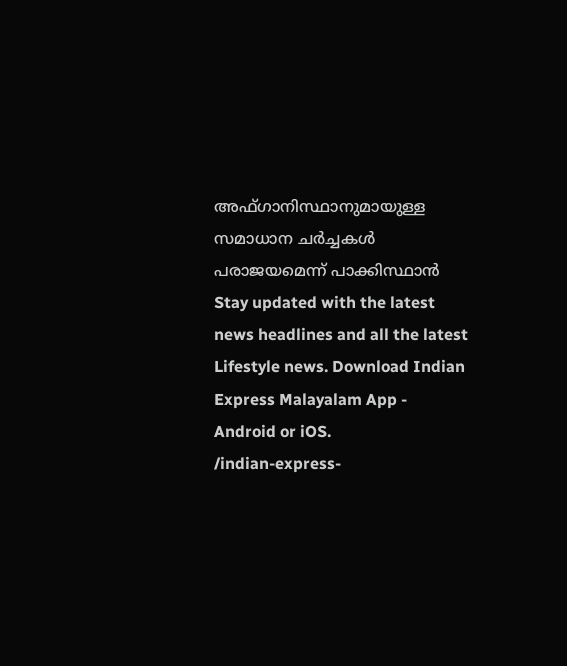അഫ്ഗാനിസ്ഥാനുമായുള്ള സമാധാന ചർച്ചകൾ പരാജയമെന്ന് പാക്കിസ്ഥാൻ
Stay updated with the latest news headlines and all the latest Lifestyle news. Download Indian Express Malayalam App - Android or iOS.
/indian-express-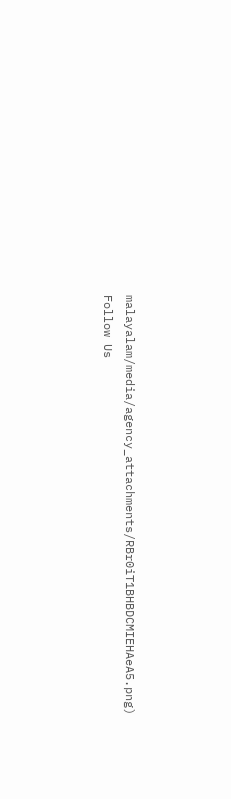malayalam/media/agency_attachments/RBr0iT1BHBDCMIEHAeA5.png)
Follow Us